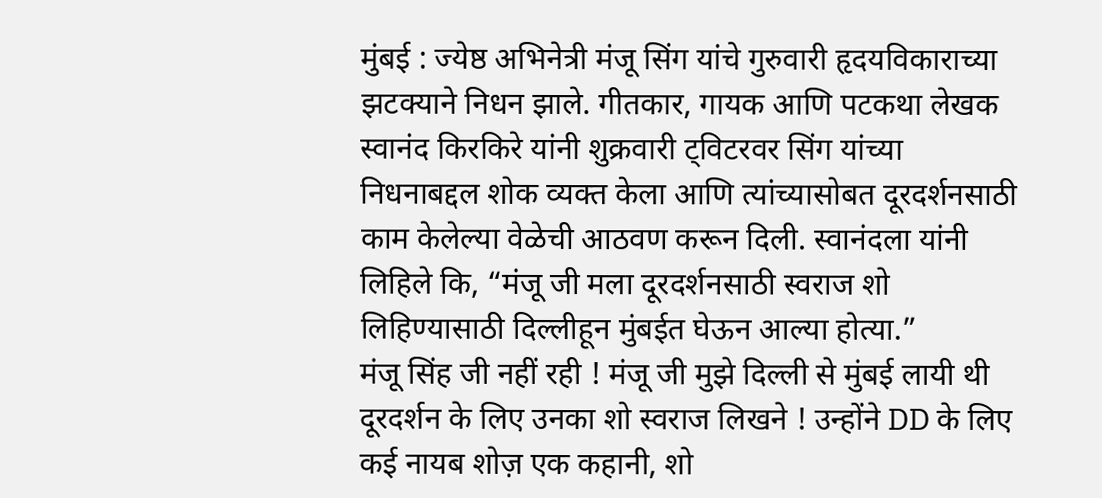मुंबई : ज्येष्ठ अभिनेत्री मंजू सिंग यांचे गुरुवारी हृदयविकाराच्या झटक्याने निधन झाले. गीतकार, गायक आणि पटकथा लेखक स्वानंद किरकिरे यांनी शुक्रवारी ट्विटरवर सिंग यांच्या निधनाबद्दल शोक व्यक्त केला आणि त्यांच्यासोबत दूरदर्शनसाठी काम केलेल्या वेळेची आठवण करून दिली. स्वानंदला यांनी लिहिले कि, “मंजू जी मला दूरदर्शनसाठी स्वराज शो लिहिण्यासाठी दिल्लीहून मुंबईत घेऊन आल्या होत्या.”
मंजू सिंह जी नहीं रही ! मंजू जी मुझे दिल्ली से मुंबई लायी थी दूरदर्शन के लिए उनका शो स्वराज लिखने ! उन्होंने DD के लिए कई नायब शोज़ एक कहानी, शो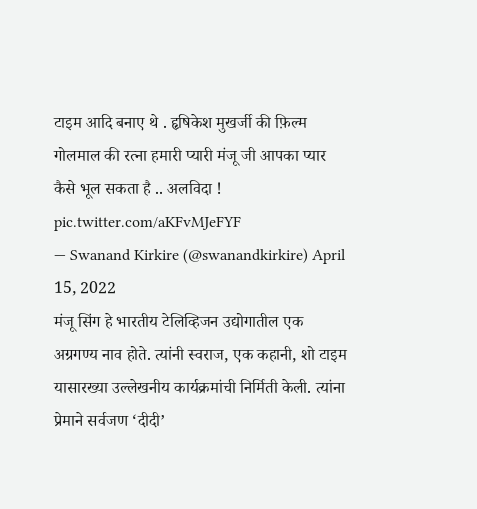टाइम आदि बनाए थे . हृषिकेश मुखर्जी की फ़िल्म गोलमाल की रत्ना हमारी प्यारी मंजू जी आपका प्यार कैसे भूल सकता है .. अलविदा ! pic.twitter.com/aKFvMJeFYF
— Swanand Kirkire (@swanandkirkire) April 15, 2022
मंजू सिंग हे भारतीय टेलिव्हिजन उद्योगातील एक अग्रगण्य नाव होते. त्यांनी स्वराज, एक कहानी, शो टाइम यासारख्या उल्लेखनीय कार्यक्रमांची निर्मिती केली. त्यांना प्रेमाने सर्वजण ‘दीदी’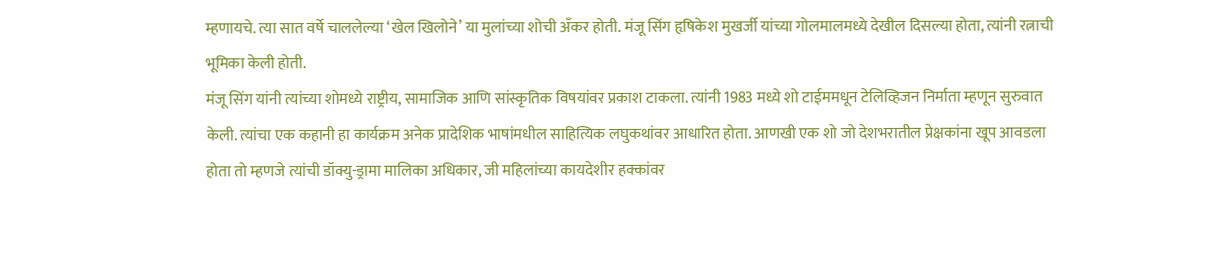म्हणायचे. त्या सात वर्षे चाललेल्या ‘खेल खिलोने’ या मुलांच्या शोची अँकर होती. मंजू सिंग हृषिकेश मुखर्जी यांच्या गोलमालमध्ये देखील दिसल्या होता, त्यांनी रत्नाची भूमिका केली होती.
मंजू सिंग यांनी त्यांच्या शोमध्ये राष्ट्रीय, सामाजिक आणि सांस्कृतिक विषयांवर प्रकाश टाकला. त्यांनी 1983 मध्ये शो टाईममधून टेलिव्हिजन निर्माता म्हणून सुरुवात केली. त्यांचा एक कहानी हा कार्यक्रम अनेक प्रादेशिक भाषांमधील साहित्यिक लघुकथांवर आधारित होता. आणखी एक शो जो देशभरातील प्रेक्षकांना खूप आवडला होता तो म्हणजे त्यांची डॉक्यु-ड्रामा मालिका अधिकार, जी महिलांच्या कायदेशीर हक्कांवर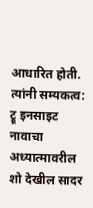आधारित होती. त्यांनी सम्यकत्व: ट्रू इनसाइट नावाचा अध्यात्मावरील शो देखील सादर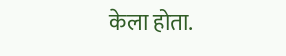केला होता.